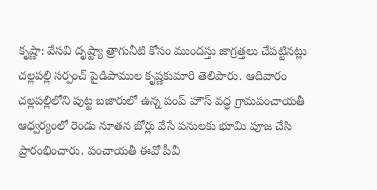కృష్ణా: వేసవి దృష్ట్యా త్రాగునీటి కోసం ముందస్తు జాగ్రత్తలు చేపట్టినట్లు చల్లపల్లి సర్పంచ్ పైడిపాముల కృష్ణకుమారి తెలిపారు. ఆదివారం చల్లపల్లిలోని పుట్ట బజారులో ఉన్న పంప్ హౌస్ వద్ధ గ్రామపంచాయతీ ఆధ్వర్యంలో రెండు నూతన బోర్లు వేసే పనులకు భూమి పూజ చేసి ప్రారంభించారు. పంచాయతీ ఈవో పీవీ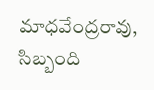మాధవేంద్రరావు, సిబ్బంది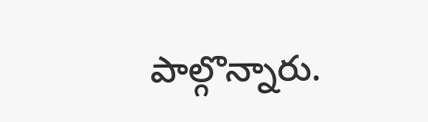పాల్గొన్నారు.